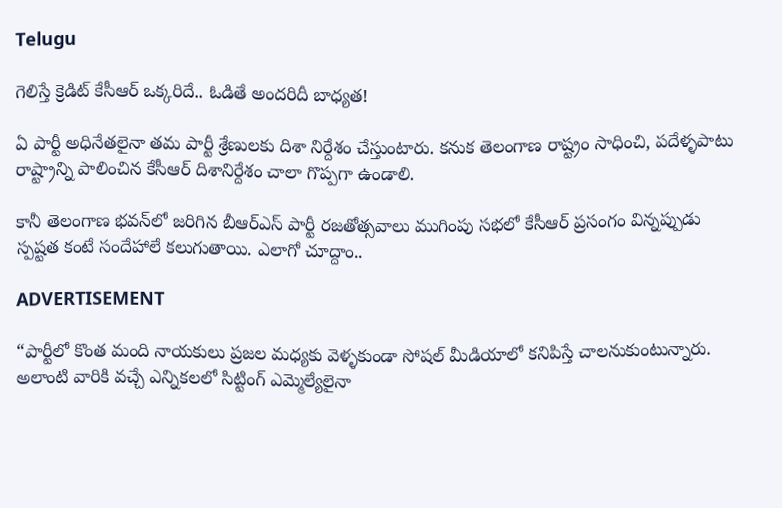Telugu

గెలిస్తే క్రెడిట్ కేసీఆర్‌ ఒక్కరిదే.. ఓడితే అందరిదీ బాధ్యత!

ఏ పార్టీ అధినేతలైనా తమ పార్టీ శ్రేణులకు దిశా నిర్దేశం చేస్తుంటారు. కనుక తెలంగాణ రాష్ట్రం సాధించి, పదేళ్ళపాటు రాష్ట్రాన్ని పాలించిన కేసీఆర్‌ దిశానిర్దేశం చాలా గొప్పగా ఉండాలి.

కానీ తెలంగాణ భవన్‌లో జరిగిన బీఆర్ఎస్‌ పార్టీ రజతోత్సవాలు ముగింపు సభలో కేసీఆర్‌ ప్రసంగం విన్నప్పుడు స్పష్టత కంటే సందేహాలే కలుగుతాయి. ఎలాగో చూద్దాం..

ADVERTISEMENT

“పార్టీలో కొంత మంది నాయకులు ప్రజల మధ్యకు వెళ్ళకుండా సోషల్ మీడియాలో కనిపిస్తే చాలనుకుంటున్నారు. అలాంటి వారికి వచ్చే ఎన్నికలలో సిట్టింగ్ ఎమ్మెల్యేలైనా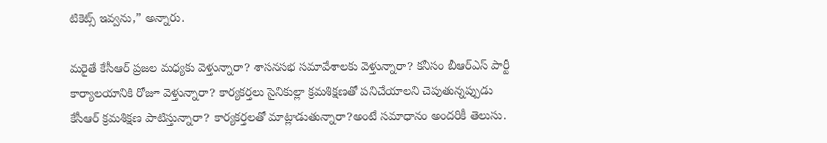టికెట్స్ ఇవ్వను,” అన్నారు.

మరైతే కేసీఆర్‌ ప్రజల మధ్యకు వెళ్తున్నారా? శాసనసభ సమావేశాలకు వెళ్తున్నారా? కనీసం బీఆర్ఎస్‌ పార్టీ కార్యాలయానికి రోజూ వెళ్తున్నారా? కార్యకర్తలు సైనికుల్లా క్రమశిక్షణతో పనిచేయాలని చెపుతున్నప్పుడు కేసీఆర్‌ క్రమశిక్షణ పాటిస్తున్నారా? కార్యకర్తలతో మాట్లాడుతున్నారా?అంటే సమాధానం అందరికీ తెలుసు.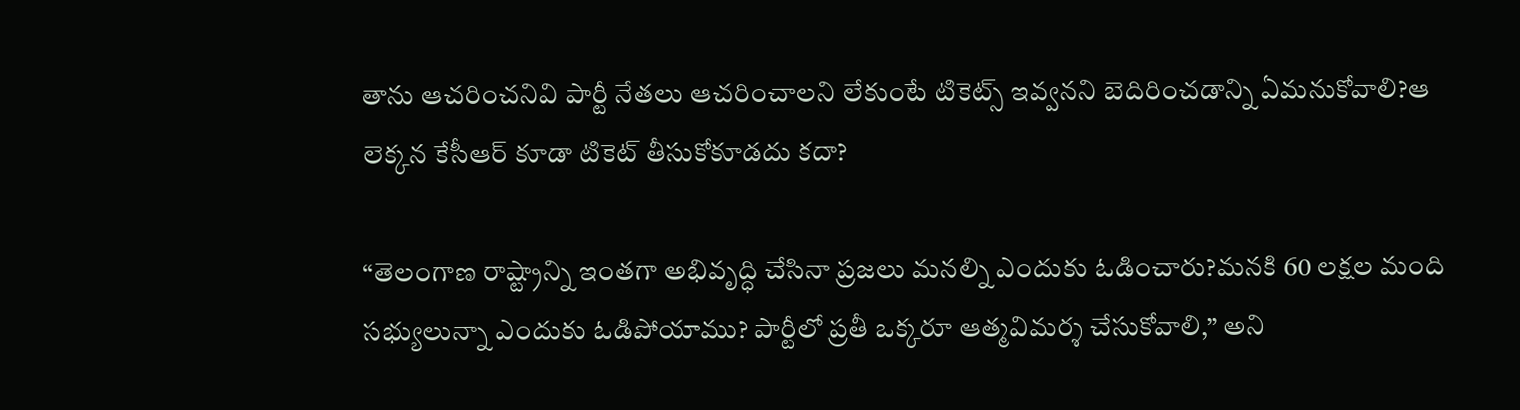తాను ఆచరించనివి పార్టీ నేతలు ఆచరించాలని లేకుంటే టికెట్స్ ఇవ్వనని బెదిరించడాన్ని ఏమనుకోవాలి?ఆ లెక్కన కేసీఆర్‌ కూడా టికెట్ తీసుకోకూడదు కదా?

“తెలంగాణ రాష్ట్రాన్ని ఇంతగా అభివృద్ధి చేసినా ప్రజలు మనల్ని ఎందుకు ఓడించారు?మనకి 60 లక్షల మంది సభ్యులున్నా ఎందుకు ఓడిపోయాము? పార్టీలో ప్రతీ ఒక్కరూ ఆత్మవిమర్శ చేసుకోవాలి,” అని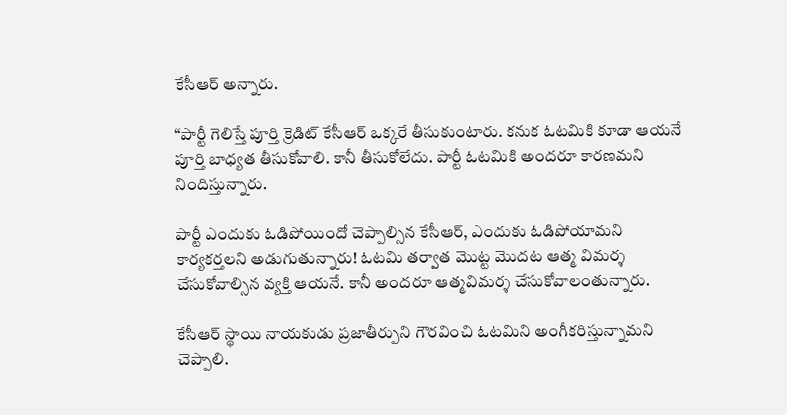కేసీఆర్‌ అన్నారు.

“పార్టీ గెలిస్తే పూర్తి క్రెడిట్ కేసీఆర్‌ ఒక్కరే తీసుకుంటారు. కనుక ఓటమికి కూడా ఆయనే పూర్తి బాధ్యత తీసుకోవాలి. కానీ తీసుకోలేదు. పార్టీ ఓటమికి అందరూ కారణమని నిందిస్తున్నారు.

పార్టీ ఎందుకు ఓడిపోయిందో చెప్పాల్సిన కేసీఆర్‌, ఎందుకు ఓడిపోయామని కార్యకర్తలని అడుగుతున్నారు! ఓటమి తర్వాత మొట్ట మొదట ఆత్మ విమర్శ చేసుకోవాల్సిన వ్యక్తి ఆయనే. కానీ అందరూ ఆత్మవిమర్శ చేసుకోవాలంతున్నారు.

కేసీఆర్‌ స్థాయి నాయకుడు ప్రజాతీర్పుని గౌరవించి ఓటమిని అంగీకరిస్తున్నామని చెప్పాలి.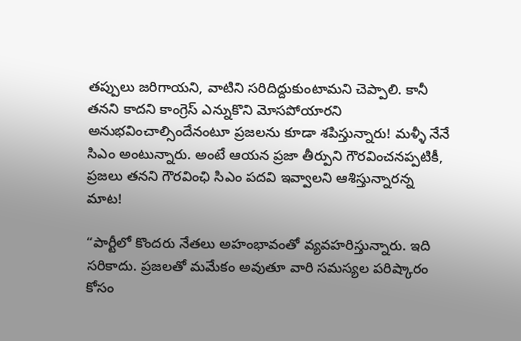తప్పులు జరిగాయని, వాటిని సరిదిద్దుకుంటామని చెప్పాలి. కానీ తనని కాదని కాంగ్రెస్‌ ఎన్నుకొని మోసపోయారని అనుభవించాల్సిందేనంటూ ప్రజలను కూడా శపిస్తున్నారు! మళ్ళీ నేనే సిఎం అంటున్నారు. అంటే ఆయన ప్రజా తీర్పుని గౌరవించనప్పటికీ, ప్రజలు తనని గౌరవింఛి సిఎం పదవి ఇవ్వాలని ఆశిస్తున్నారన్న మాట!

“పార్టీలో కొందరు నేతలు అహంభావంతో వ్యవహరిస్తున్నారు. ఇది సరికాదు. ప్రజలతో మమేకం అవుతూ వారి సమస్యల పరిష్కారం కోసం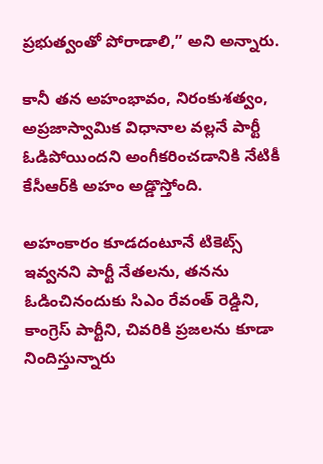ప్రభుత్వంతో పోరాడాలి,” అని అన్నారు.

కానీ తన అహంభావం, నిరంకుశత్వం, అప్రజాస్వామిక విధానాల వల్లనే పార్టీ ఓడిపోయిందని అంగీకరించడానికి నేటికీ కేసీఆర్‌కి అహం అడ్డొస్తోంది.

అహంకారం కూడదంటూనే టికెట్స్ ఇవ్వనని పార్టీ నేతలను, తనను ఓడించినందుకు సిఎం రేవంత్ రెడ్డిని, కాంగ్రెస్‌ పార్టీని, చివరికి ప్రజలను కూడా నిందిస్తున్నారు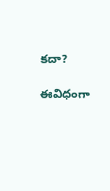కదా?

ఈవిధంగా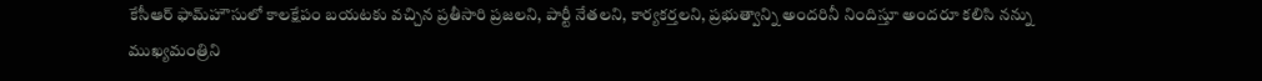కేసీఆర్‌ ఫామ్‌హౌసులో కాలక్షేపం బయటకు వచ్చిన ప్రతీసారి ప్రజలని, పార్టీ నేతలని, కార్యకర్తలని, ప్రభుత్వాన్ని అందరినీ నిందిస్తూ అందరూ కలిసి నన్ను ముఖ్యమంత్రిని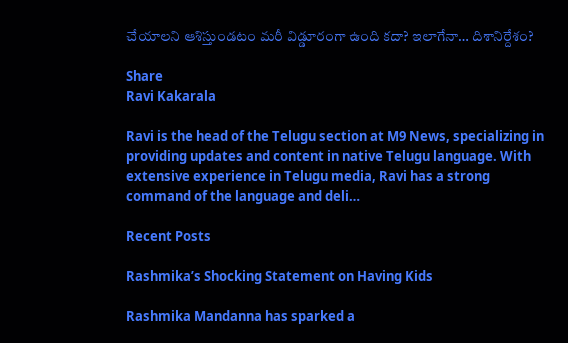చేయాలని ఆశిస్తుండటం మరీ విడ్డూరంగా ఉంది కదా? ఇలాగేనా… దిశానిర్దేశం?

Share
Ravi Kakarala

Ravi is the head of the Telugu section at M9 News, specializing in providing updates and content in native Telugu language. With extensive experience in Telugu media, Ravi has a strong command of the language and deli…

Recent Posts

Rashmika’s Shocking Statement on Having Kids

Rashmika Mandanna has sparked a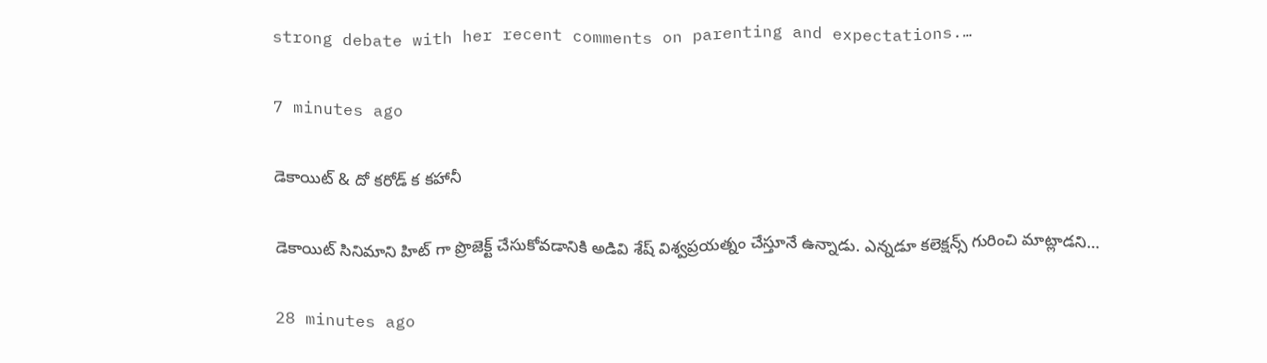strong debate with her recent comments on parenting and expectations.…

7 minutes ago

డెకాయిట్ & దో కరోడ్ క కహానీ

డెకాయిట్ సినిమాని హిట్ గా ప్రొజెక్ట్ చేసుకోవడానికి అడివి శేష్ విశ్వప్రయత్నం చేస్తూనే ఉన్నాడు. ఎన్నడూ కలెక్షన్స్ గురించి మాట్లాడని…

28 minutes ago